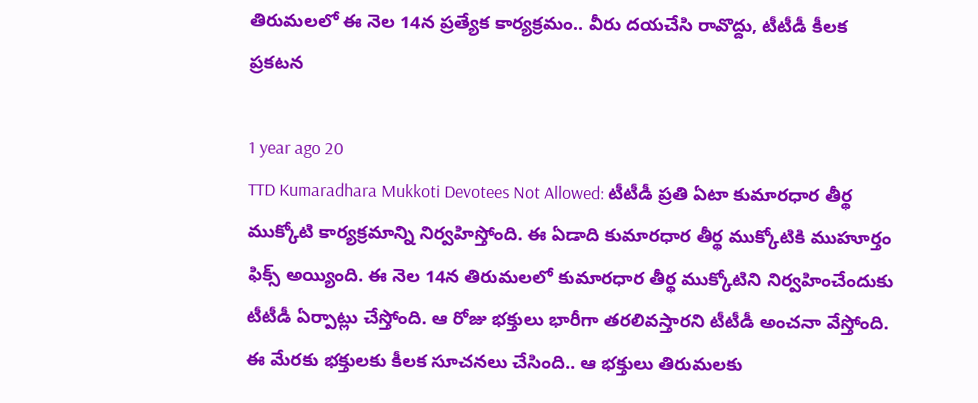తిరుమలలో ఈ నెల 14న ప్రత్యేక కార్యక్రమం.. వీరు దయచేసి రావొద్దు, టీటీడీ కీలక ప్రకటన

1 year ago 20
TTD Kumaradhara Mukkoti Devotees Not Allowed: టీటీడీ ప్రతి ఏటా కుమార‌ధార తీర్థ ముక్కోటి కార్యక్రమాన్ని నిర్వహిస్తోంది. ఈ ఏడాది కుమార‌ధార తీర్థ ముక్కోటికి ముహూర్తం ఫిక్స్ అయ్యింది. ఈ నెల 14న తిరుమలలో కుమార‌ధార తీర్థ ముక్కోటిని నిర్వహించేందుకు టీటీడీ ఏర్పాట్లు చేస్తోంది. ఆ రోజు భక్తులు భారీగా తరలివస్తారని టీటీడీ అంచనా వేస్తోంది. ఈ మేరకు భక్తులకు కీలక సూచనలు చేసింది.. ఆ భక్తులు తిరుమలకు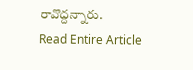రావొద్దన్నారు.
Read Entire Article